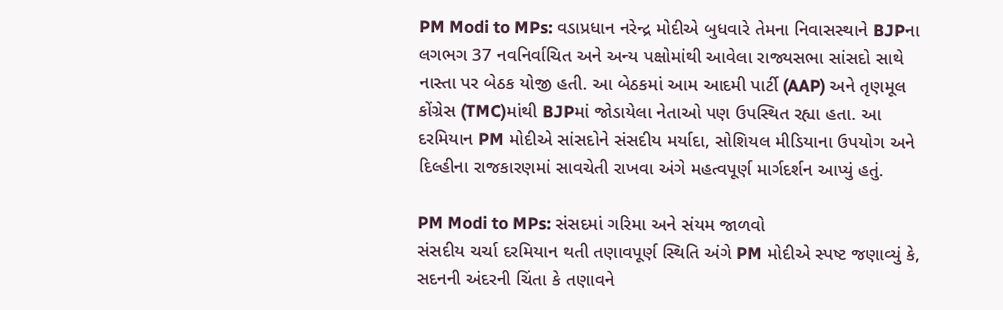PM Modi to MPs: વડાપ્રધાન નરેન્દ્ર મોદીએ બુધવારે તેમના નિવાસસ્થાને BJPના લગભગ 37 નવનિર્વાચિત અને અન્ય પક્ષોમાંથી આવેલા રાજ્યસભા સાંસદો સાથે નાસ્તા પર બેઠક યોજી હતી. આ બેઠકમાં આમ આદમી પાર્ટી (AAP) અને તૃણમૂલ કોંગ્રેસ (TMC)માંથી BJPમાં જોડાયેલા નેતાઓ પણ ઉપસ્થિત રહ્યા હતા. આ દરમિયાન PM મોદીએ સાંસદોને સંસદીય મર્યાદા, સોશિયલ મીડિયાના ઉપયોગ અને દિલ્હીના રાજકારણમાં સાવચેતી રાખવા અંગે મહત્વપૂર્ણ માર્ગદર્શન આપ્યું હતું.

PM Modi to MPs: સંસદમાં ગરિમા અને સંયમ જાળવો
સંસદીય ચર્ચા દરમિયાન થતી તણાવપૂર્ણ સ્થિતિ અંગે PM મોદીએ સ્પષ્ટ જણાવ્યું કે, સદનની અંદરની ચિંતા કે તણાવને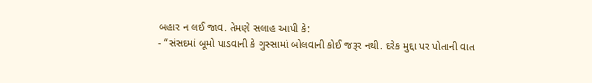બહાર ન લઈ જાવ. તેમણે સલાહ આપી કે:
- “સંસદમાં બૂમો પાડવાની કે ગુસ્સામાં બોલવાની કોઈ જરૂર નથી. દરેક મુદ્દા પર પોતાની વાત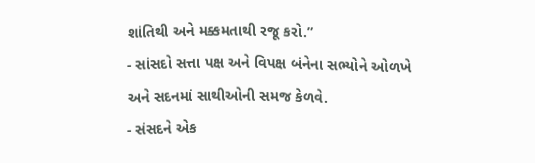શાંતિથી અને મક્કમતાથી રજૂ કરો.”
- સાંસદો સત્તા પક્ષ અને વિપક્ષ બંનેના સભ્યોને ઓળખે અને સદનમાં સાથીઓની સમજ કેળવે.
- સંસદને એક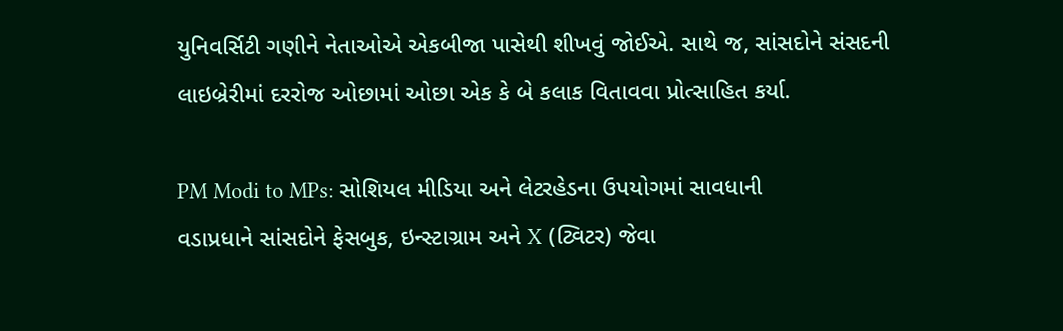યુનિવર્સિટી ગણીને નેતાઓએ એકબીજા પાસેથી શીખવું જોઈએ. સાથે જ, સાંસદોને સંસદની લાઇબ્રેરીમાં દરરોજ ઓછામાં ઓછા એક કે બે કલાક વિતાવવા પ્રોત્સાહિત કર્યા.

PM Modi to MPs: સોશિયલ મીડિયા અને લેટરહેડના ઉપયોગમાં સાવધાની
વડાપ્રધાને સાંસદોને ફેસબુક, ઇન્સ્ટાગ્રામ અને X (ટ્વિટર) જેવા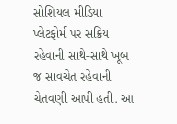સોશિયલ મીડિયા પ્લેટફોર્મ પર સક્રિય રહેવાની સાથે-સાથે ખૂબ જ સાવચેત રહેવાની ચેતવણી આપી હતી. આ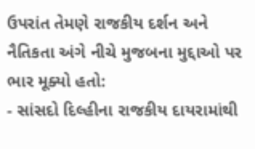ઉપરાંત તેમણે રાજકીય દર્શન અને નૈતિકતા અંગે નીચે મુજબના મુદ્દાઓ પર ભાર મૂક્યો હતો:
- સાંસદો દિલ્હીના રાજકીય દાયરામાંથી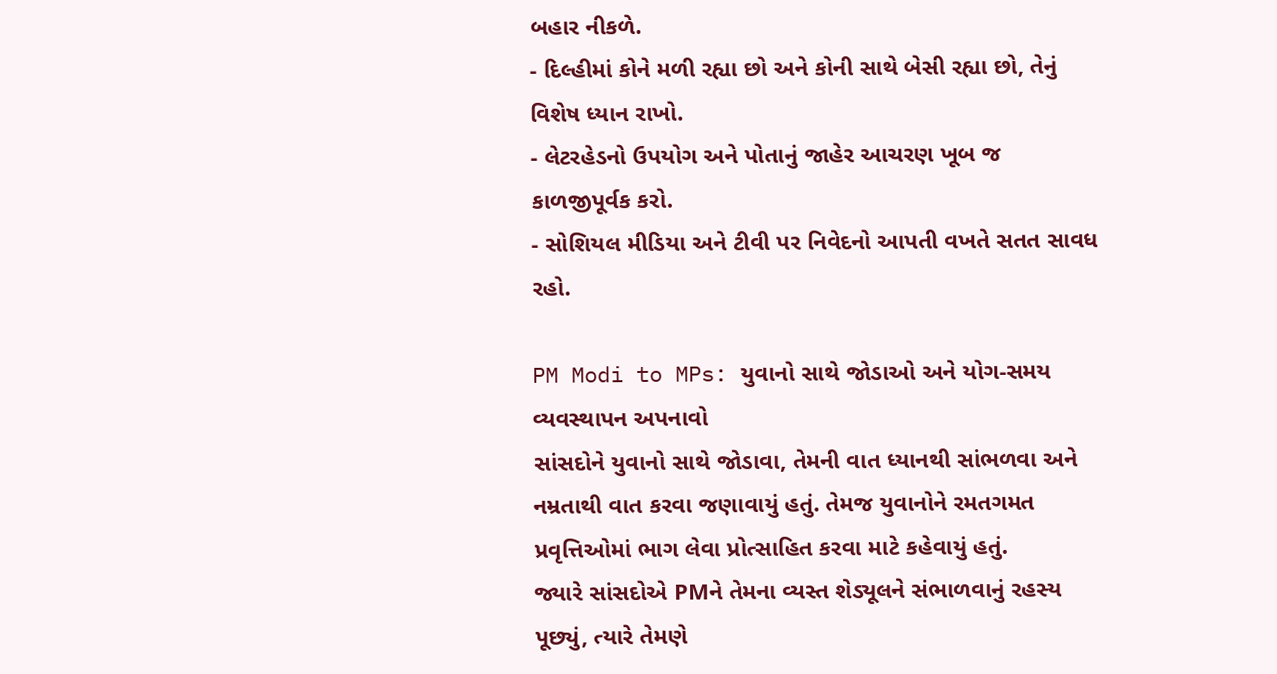બહાર નીકળે.
- દિલ્હીમાં કોને મળી રહ્યા છો અને કોની સાથે બેસી રહ્યા છો, તેનું વિશેષ ધ્યાન રાખો.
- લેટરહેડનો ઉપયોગ અને પોતાનું જાહેર આચરણ ખૂબ જ કાળજીપૂર્વક કરો.
- સોશિયલ મીડિયા અને ટીવી પર નિવેદનો આપતી વખતે સતત સાવધ રહો.

PM Modi to MPs: યુવાનો સાથે જોડાઓ અને યોગ-સમય વ્યવસ્થાપન અપનાવો
સાંસદોને યુવાનો સાથે જોડાવા, તેમની વાત ધ્યાનથી સાંભળવા અને નમ્રતાથી વાત કરવા જણાવાયું હતું. તેમજ યુવાનોને રમતગમત પ્રવૃત્તિઓમાં ભાગ લેવા પ્રોત્સાહિત કરવા માટે કહેવાયું હતું.
જ્યારે સાંસદોએ PMને તેમના વ્યસ્ત શેડ્યૂલને સંભાળવાનું રહસ્ય પૂછ્યું, ત્યારે તેમણે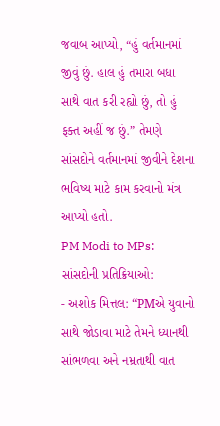જવાબ આપ્યો, “હું વર્તમાનમાં જીવું છું. હાલ હું તમારા બધા સાથે વાત કરી રહ્યો છું, તો હું ફક્ત અહીં જ છું.” તેમણે સાંસદોને વર્તમાનમાં જીવીને દેશના ભવિષ્ય માટે કામ કરવાનો મંત્ર આપ્યો હતો.
PM Modi to MPs: સાંસદોની પ્રતિક્રિયાઓ:
- અશોક મિત્તલ: “PMએ યુવાનો સાથે જોડાવા માટે તેમને ધ્યાનથી સાંભળવા અને નમ્રતાથી વાત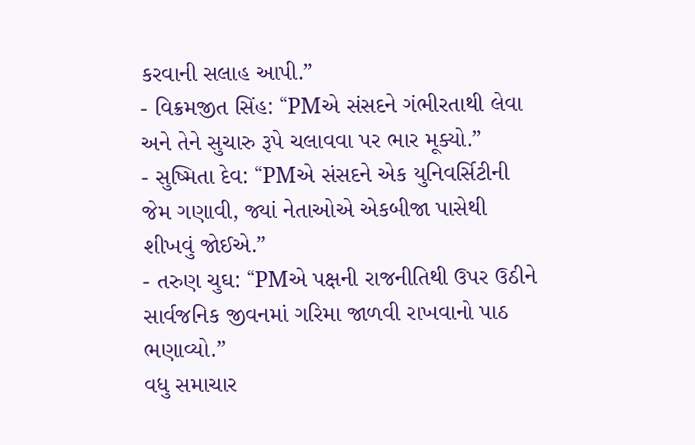કરવાની સલાહ આપી.”
- વિક્રમજીત સિંહ: “PMએ સંસદને ગંભીરતાથી લેવા અને તેને સુચારુ રૂપે ચલાવવા પર ભાર મૂક્યો.”
- સુષ્મિતા દેવ: “PMએ સંસદને એક યુનિવર્સિટીની જેમ ગણાવી, જ્યાં નેતાઓએ એકબીજા પાસેથી શીખવું જોઈએ.”
- તરુણ ચુઘ: “PMએ પક્ષની રાજનીતિથી ઉપર ઉઠીને સાર્વજનિક જીવનમાં ગરિમા જાળવી રાખવાનો પાઠ ભણાવ્યો.”
વધુ સમાચાર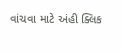વાંચવા માટે અંહી ક્લિક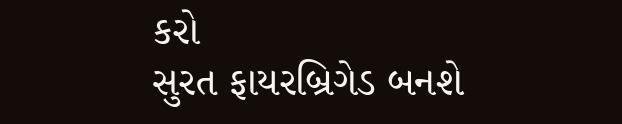કરો
સુરત ફાયરબ્રિગેડ બનશે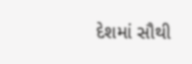દેશમાં સૌથી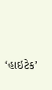‘હાઇટેક’